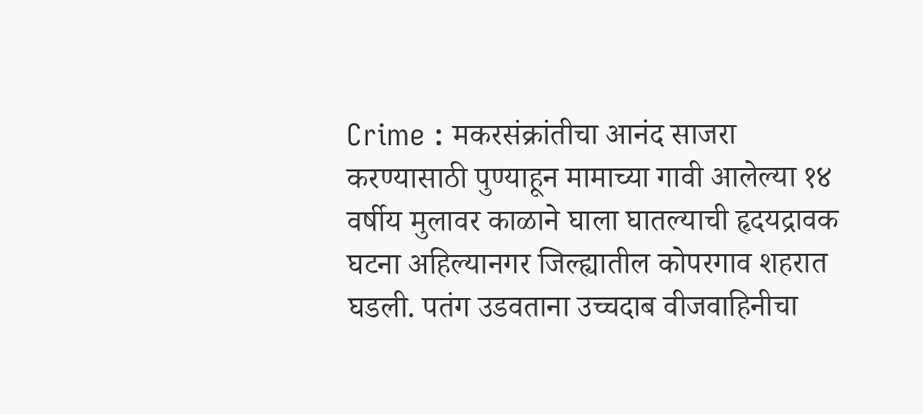Crime : मकरसंक्रांतीचा आनंद साजरा करण्यासाठी पुण्याहून मामाच्या गावी आलेल्या १४ वर्षीय मुलावर काळाने घाला घातल्याची हृदयद्रावक घटना अहिल्यानगर जिल्ह्यातील कोपरगाव शहरात घडली. पतंग उडवताना उच्चदाब वीजवाहिनीचा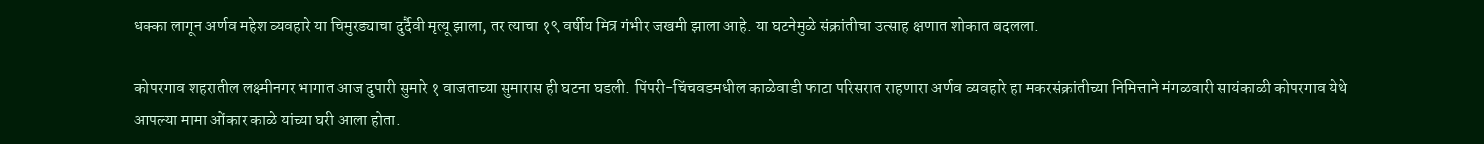धक्का लागून अर्णव महेश व्यवहारे या चिमुरड्याचा दुर्दैवी मृत्यू झाला, तर त्याचा १९ वर्षीय मित्र गंभीर जखमी झाला आहे. या घटनेमुळे संक्रांतीचा उत्साह क्षणात शोकात बदलला.

कोपरगाव शहरातील लक्ष्मीनगर भागात आज दुपारी सुमारे १ वाजताच्या सुमारास ही घटना घडली. पिंपरी-चिंचवडमधील काळेवाडी फाटा परिसरात राहणारा अर्णव व्यवहारे हा मकरसंक्रांतीच्या निमित्ताने मंगळवारी सायंकाळी कोपरगाव येथे आपल्या मामा ओंकार काळे यांच्या घरी आला होता.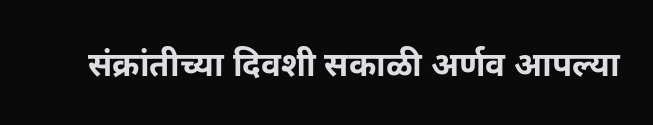संक्रांतीच्या दिवशी सकाळी अर्णव आपल्या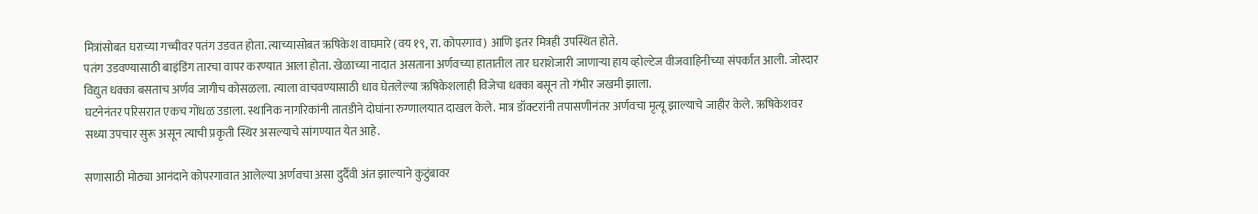मित्रांसोबत घराच्या गच्चीवर पतंग उडवत होता. त्याच्यासोबत ऋषिकेश वाघमारे (वय १९, रा. कोपरगाव) आणि इतर मित्रही उपस्थित होते.
पतंग उडवण्यासाठी बाइंडिंग तारचा वापर करण्यात आला होता. खेळाच्या नादात असताना अर्णवच्या हातातील तार घराशेजारी जाणाऱ्या हाय व्होल्टेज वीजवाहिनीच्या संपर्कात आली. जोरदार विद्युत धक्का बसताच अर्णव जागीच कोसळला. त्याला वाचवण्यासाठी धाव घेतलेल्या ऋषिकेशलाही विजेचा धक्का बसून तो गंभीर जखमी झाला.
घटनेनंतर परिसरात एकच गोंधळ उडाला. स्थानिक नागरिकांनी तातडीने दोघांना रुग्णालयात दाखल केले. मात्र डॉक्टरांनी तपासणीनंतर अर्णवचा मृत्यू झाल्याचे जाहीर केले. ऋषिकेशवर सध्या उपचार सुरू असून त्याची प्रकृती स्थिर असल्याचे सांगण्यात येत आहे.

सणासाठी मोठ्या आनंदाने कोपरगावात आलेल्या अर्णवचा असा दुर्दैवी अंत झाल्याने कुटुंबावर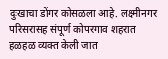दुःखाचा डोंगर कोसळला आहे. लक्ष्मीनगर परिसरासह संपूर्ण कोपरगाव शहरात हळहळ व्यक्त केली जात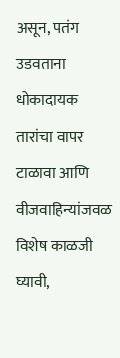असून, पतंग उडवताना धोकादायक तारांचा वापर टाळावा आणि वीजवाहिन्यांजवळ विशेष काळजी घ्यावी,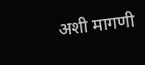अशी मागणी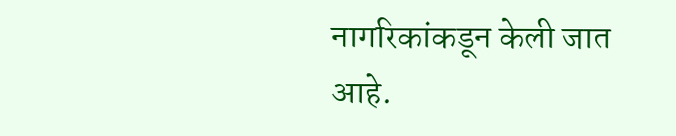नागरिकांकडून केली जात आहे.